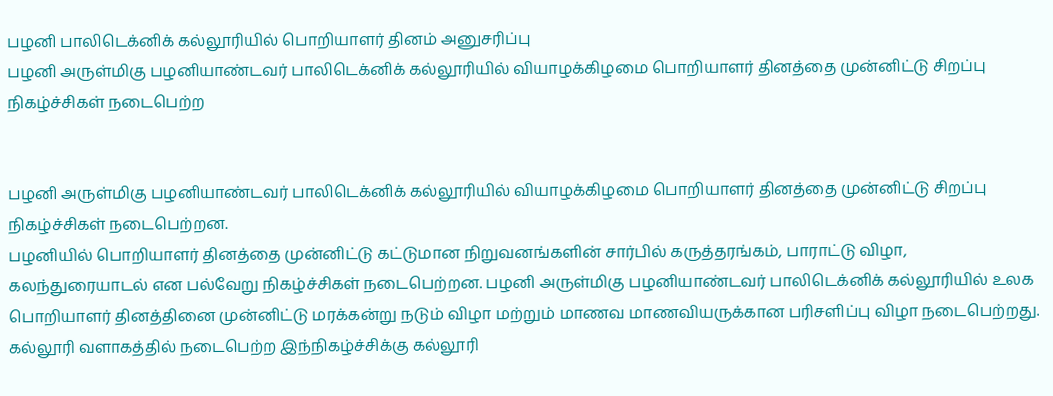பழனி பாலிடெக்னிக் கல்லூரியில் பொறியாளர் தினம் அனுசரிப்பு
பழனி அருள்மிகு பழனியாண்டவர் பாலிடெக்னிக் கல்லூரியில் வியாழக்கிழமை பொறியாளர் தினத்தை முன்னிட்டு சிறப்பு நிகழ்ச்சிகள் நடைபெற்ற


பழனி அருள்மிகு பழனியாண்டவர் பாலிடெக்னிக் கல்லூரியில் வியாழக்கிழமை பொறியாளர் தினத்தை முன்னிட்டு சிறப்பு நிகழ்ச்சிகள் நடைபெற்றன.
பழனியில் பொறியாளர் தினத்தை முன்னிட்டு கட்டுமான நிறுவனங்களின் சார்பில் கருத்தரங்கம், பாராட்டு விழா, கலந்துரையாடல் என பல்வேறு நிகழ்ச்சிகள் நடைபெற்றன. பழனி அருள்மிகு பழனியாண்டவர் பாலிடெக்னிக் கல்லூரியில் உலக பொறியாளர் தினத்தினை முன்னிட்டு மரக்கன்று நடும் விழா மற்றும் மாணவ மாணவியருக்கான பரிசளிப்பு விழா நடைபெற்றது. கல்லூரி வளாகத்தில் நடைபெற்ற இந்நிகழ்ச்சிக்கு கல்லூரி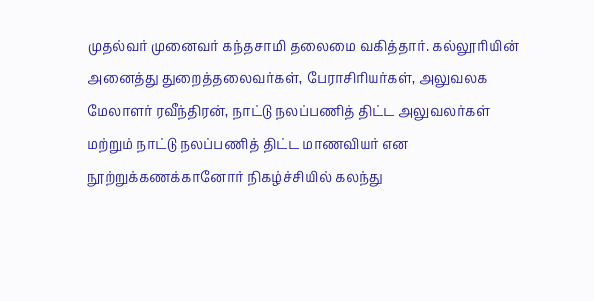முதல்வர் முனைவர் கந்தசாமி தலைமை வகித்தார். கல்லூரியின் அனைத்து துறைத்தலைவர்கள், பேராசிரியர்கள், அலுவலக மேலாளர் ரவீந்திரன், நாட்டு நலப்பணித் திட்ட அலுவலர்கள் மற்றும் நாட்டு நலப்பணித் திட்ட மாணவியர் என நூற்றுக்கணக்கானோர் நிகழ்ச்சியில் கலந்து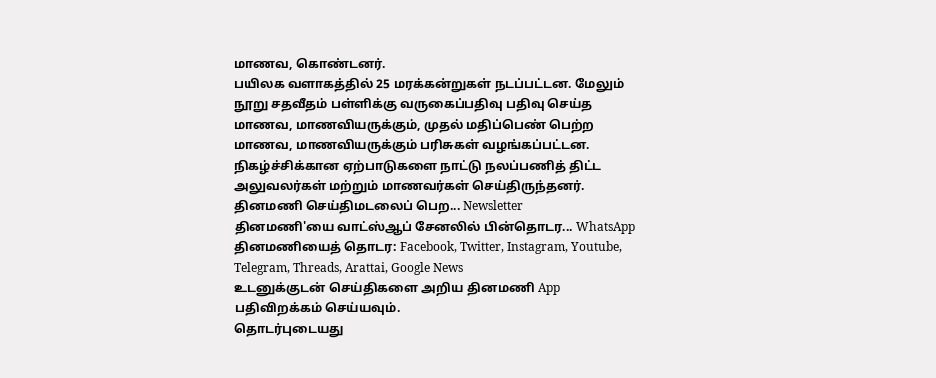மாணவ, கொண்டனர்.
பயிலக வளாகத்தில் 25 மரக்கன்றுகள் நடப்பட்டன. மேலும் நூறு சதவீதம் பள்ளிக்கு வருகைப்பதிவு பதிவு செய்த மாணவ, மாணவியருக்கும், முதல் மதிப்பெண் பெற்ற மாணவ, மாணவியருக்கும் பரிசுகள் வழங்கப்பட்டன. நிகழ்ச்சிக்கான ஏற்பாடுகளை நாட்டு நலப்பணித் திட்ட அலுவலர்கள் மற்றும் மாணவர்கள் செய்திருந்தனர்.
தினமணி செய்திமடலைப் பெற... Newsletter
தினமணி'யை வாட்ஸ்ஆப் சேனலில் பின்தொடர... WhatsApp
தினமணியைத் தொடர: Facebook, Twitter, Instagram, Youtube, Telegram, Threads, Arattai, Google News
உடனுக்குடன் செய்திகளை அறிய தினமணி App பதிவிறக்கம் செய்யவும்.
தொடர்புடையது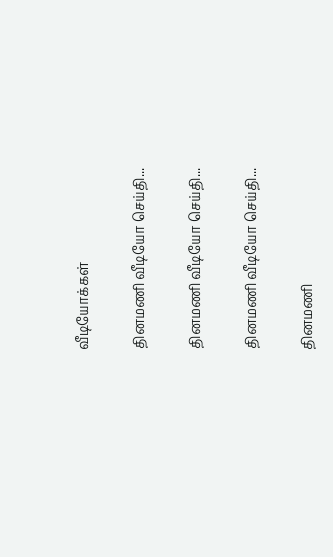வீடியோக்கள்

தினமணி வீடியோ செய்தி...

தினமணி வீடியோ செய்தி...

தினமணி வீடியோ செய்தி...

தினமணி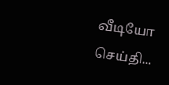வீடியோ செய்தி...